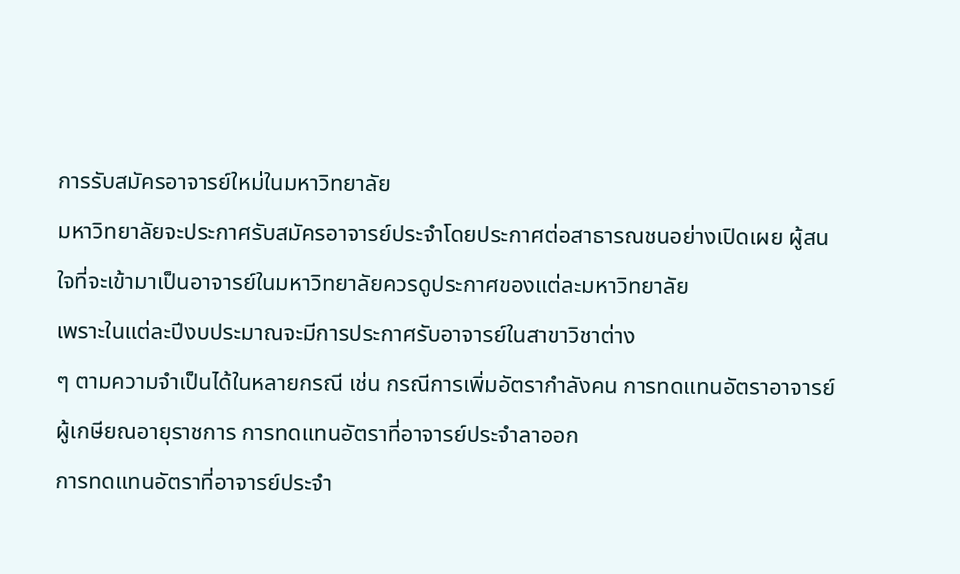การรับสมัครอาจารย์ใหม่ในมหาวิทยาลัย
มหาวิทยาลัยจะประกาศรับสมัครอาจารย์ประจำโดยประกาศต่อสาธารณชนอย่างเปิดเผย ผู้สนใจที่จะเข้ามาเป็นอาจารย์ในมหาวิทยาลัยควรดูประกาศของแต่ละมหาวิทยาลัย
เพราะในแต่ละปีงบประมาณจะมีการประกาศรับอาจารย์ในสาขาวิชาต่าง
ๆ ตามความจำเป็นได้ในหลายกรณี เช่น กรณีการเพิ่มอัตรากำลังคน การทดแทนอัตราอาจารย์ผู้เกษียณอายุราชการ การทดแทนอัตราที่อาจารย์ประจำลาออก
การทดแทนอัตราที่อาจารย์ประจำ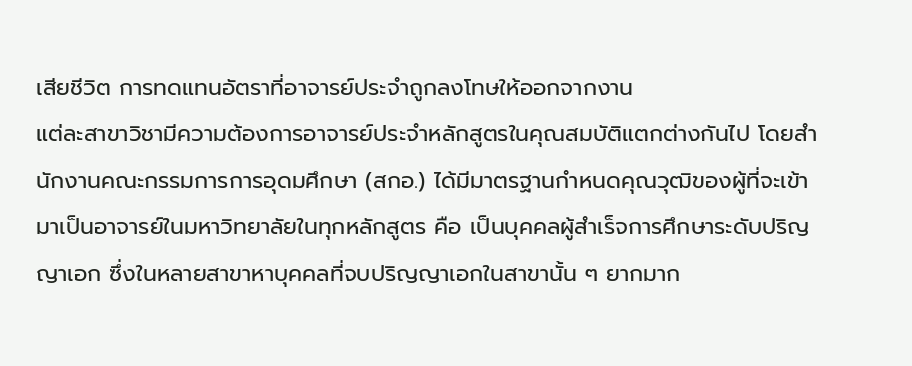เสียชีวิต การทดแทนอัตราที่อาจารย์ประจำถูกลงโทษให้ออกจากงาน
แต่ละสาขาวิชามีความต้องการอาจารย์ประจำหลักสูตรในคุณสมบัติแตกต่างกันไป โดยสำนักงานคณะกรรมการการอุดมศึกษา (สกอ.) ได้มีมาตรฐานกำหนดคุณวุฒิของผู้ที่จะเข้ามาเป็นอาจารย์ในมหาวิทยาลัยในทุกหลักสูตร คือ เป็นบุคคลผู้สำเร็จการศึกษาระดับปริญญาเอก ซึ่งในหลายสาขาหาบุคคลที่จบปริญญาเอกในสาขานั้น ๆ ยากมาก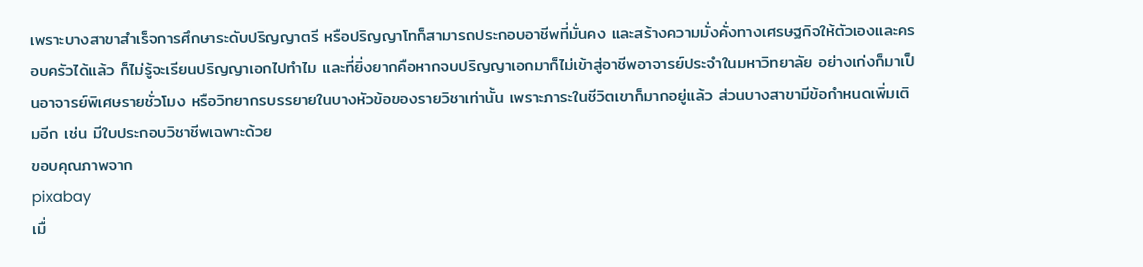เพราะบางสาขาสำเร็จการศึกษาระดับปริญญาตรี หรือปริญญาโทก็สามารถประกอบอาชีพที่มั่นคง และสร้างความมั่งคั่งทางเศรษฐกิจให้ตัวเองและครอบครัวได้แล้ว ก็ไม่รู้จะเรียนปริญญาเอกไปทำไม และที่ยิ่งยากคือหากจบปริญญาเอกมาก็ไม่เข้าสู่อาชีพอาจารย์ประจำในมหาวิทยาลัย อย่างเก่งก็มาเป็นอาจารย์พิเศษรายชั่วโมง หรือวิทยากรบรรยายในบางหัวข้อของรายวิชาเท่านั้น เพราะภาระในชีวิตเขาก็มากอยู่แล้ว ส่วนบางสาขามีข้อกำหนดเพิ่มเติมอีก เช่น มีใบประกอบวิชาชีพเฉพาะด้วย
ขอบคุณภาพจาก
pixabay
เมื่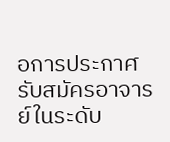อการประกาศรับสมัครอาจารย์ในระดับ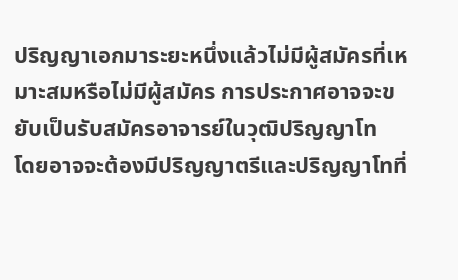ปริญญาเอกมาระยะหนึ่งแล้วไม่มีผู้สมัครที่เหมาะสมหรือไม่มีผู้สมัคร การประกาศอาจจะขยับเป็นรับสมัครอาจารย์ในวุฒิปริญญาโท
โดยอาจจะต้องมีปริญญาตรีและปริญญาโทที่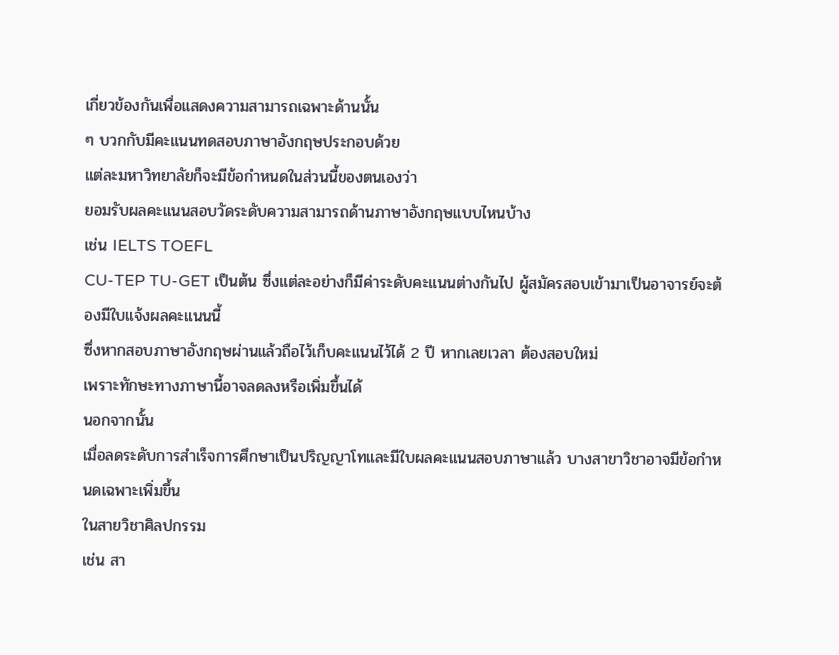เกี่ยวข้องกันเพื่อแสดงความสามารถเฉพาะด้านนั้น
ๆ บวกกับมีคะแนนทดสอบภาษาอังกฤษประกอบด้วย
แต่ละมหาวิทยาลัยก็จะมีข้อกำหนดในส่วนนี้ของตนเองว่า
ยอมรับผลคะแนนสอบวัดระดับความสามารถด้านภาษาอังกฤษแบบไหนบ้าง
เช่น IELTS TOEFL
CU-TEP TU-GET เป็นต้น ซึ่งแต่ละอย่างก็มีค่าระดับคะแนนต่างกันไป ผู้สมัครสอบเข้ามาเป็นอาจารย์จะต้องมีใบแจ้งผลคะแนนนี้
ซึ่งหากสอบภาษาอังกฤษผ่านแล้วถือไว้เก็บคะแนนไว้ได้ 2 ปี หากเลยเวลา ต้องสอบใหม่
เพราะทักษะทางภาษานี้อาจลดลงหรือเพิ่มขึ้นได้
นอกจากนั้น
เมื่อลดระดับการสำเร็จการศึกษาเป็นปริญญาโทและมีใบผลคะแนนสอบภาษาแล้ว บางสาขาวิชาอาจมีข้อกำหนดเฉพาะเพิ่มขึ้น
ในสายวิชาศิลปกรรม
เช่น สา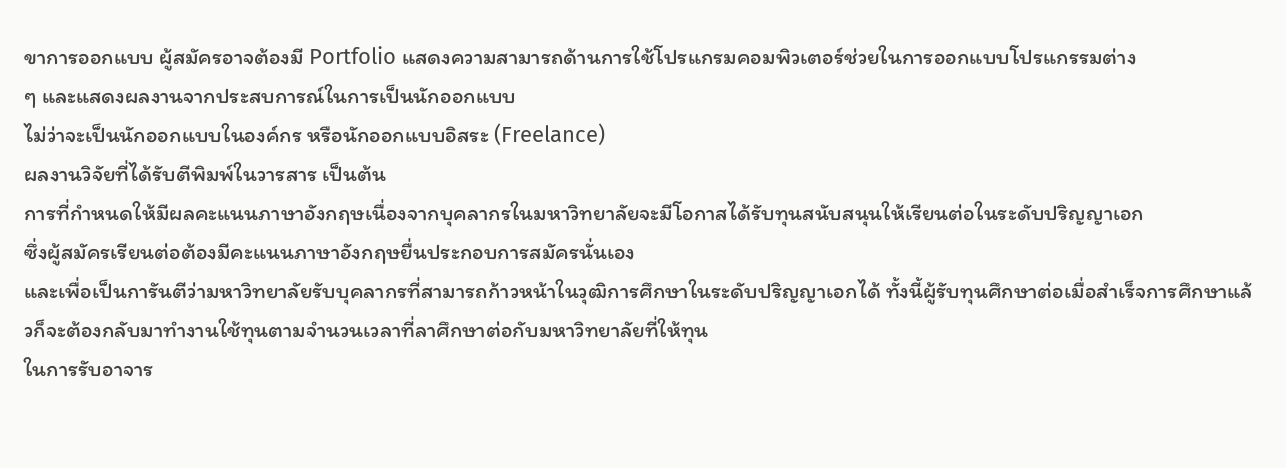ขาการออกแบบ ผู้สมัครอาจต้องมี Portfolio แสดงความสามารถด้านการใช้โปรแกรมคอมพิวเตอร์ช่วยในการออกแบบโปรแกรรมต่าง
ๆ และแสดงผลงานจากประสบการณ์ในการเป็นนักออกแบบ
ไม่ว่าจะเป็นนักออกแบบในองค์กร หรือนักออกแบบอิสระ (Freelance)
ผลงานวิจัยที่ได้รับตีพิมพ์ในวารสาร เป็นต้น
การที่กำหนดให้มีผลคะแนนภาษาอังกฤษเนื่องจากบุคลากรในมหาวิทยาลัยจะมีโอกาสได้รับทุนสนับสนุนให้เรียนต่อในระดับปริญญาเอก
ซึ่งผู้สมัครเรียนต่อต้องมีคะแนนภาษาอังกฤษยื่นประกอบการสมัครนั่นเอง
และเพื่อเป็นการันตีว่ามหาวิทยาลัยรับบุคลากรที่สามารถก้าวหน้าในวุฒิการศึกษาในระดับปริญญาเอกได้ ทั้งนี้ผู้รับทุนศึกษาต่อเมื่อสำเร็จการศึกษาแล้วก็จะต้องกลับมาทำงานใช้ทุนตามจำนวนเวลาที่ลาศึกษาต่อกับมหาวิทยาลัยที่ให้ทุน
ในการรับอาจาร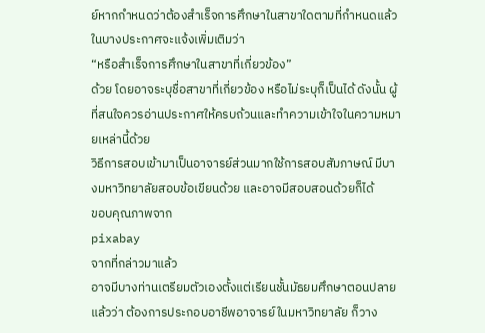ย์หากกำหนดว่าต้องสำเร็จการศึกษาในสาขาใดตามที่กำหนดแล้ว
ในบางประกาศจะแจ้งเพิ่มเติมว่า
“หรือสำเร็จการศึกษาในสาขาที่เกี่ยวข้อง”
ด้วย โดยอาจระบุชื่อสาขาที่เกี่ยวข้อง หรือไม่ระบุก็เป็นได้ ดังนั้น ผู้ที่สนใจควรอ่านประกาศให้ครบถ้วนและทำความเข้าใจในความหมายเหล่านี้ด้วย
วิธีการสอบเข้ามาเป็นอาจารย์ส่วนมากใช้การสอบสัมภาษณ์ มีบางมหาวิทยาลัยสอบข้อเขียนด้วย และอาจมีสอบสอนด้วยก็ได้
ขอบคุณภาพจาก
pixabay
จากที่กล่าวมาแล้ว
อาจมีบางท่านเตรียมตัวเองตั้งแต่เรียนชั้นมัธยมศึกษาตอนปลายแล้วว่า ต้องการประกอบอาชีพอาจารย์ในมหาวิทยาลัย ก็วาง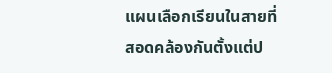แผนเลือกเรียนในสายที่สอดคล้องกันตั้งแต่ป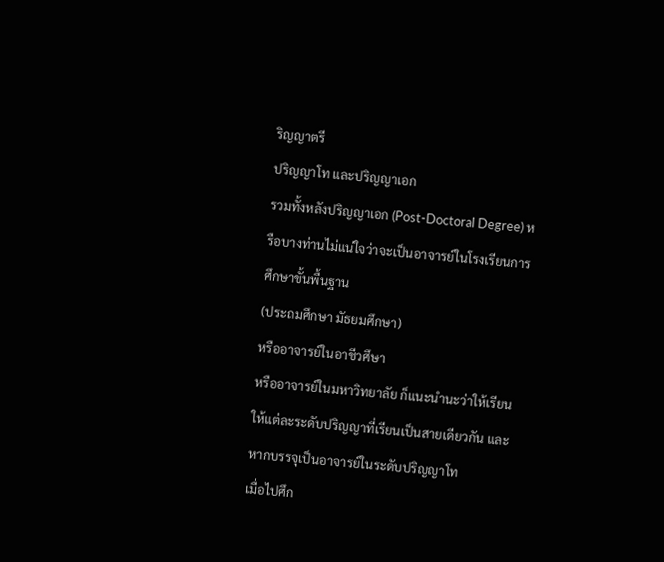ริญญาตรี
ปริญญาโท และปริญญาเอก
รวมทั้งหลังปริญญาเอก (Post-Doctoral Degree) หรือบางท่านไม่แน่ใจว่าจะเป็นอาจารย์ในโรงเรียนการศึกษาขั้นพื้นฐาน
(ประถมศึกษา มัธยมศึกษา)
หรืออาจารย์ในอาชีวศึษา
หรืออาจารย์ในมหาวิทยาลัย ก็แนะนำนะว่าให้เรียนให้แต่ละระดับปริญญาที่เรียนเป็นสายเดียวกัน และหากบรรจุเป็นอาจารย์ในระดับปริญญาโท
เมื่อไปศึก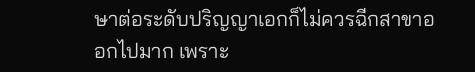ษาต่อระดับปริญญาเอกก็ไม่ควรฉีกสาขาออกไปมาก เพราะ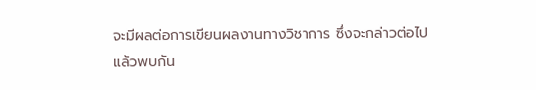จะมีผลต่อการเขียนผลงานทางวิชาการ ซึ่งจะกล่าวต่อไป
แล้วพบกัน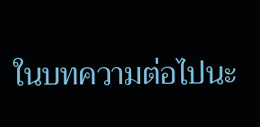ในบทความต่อไปนะ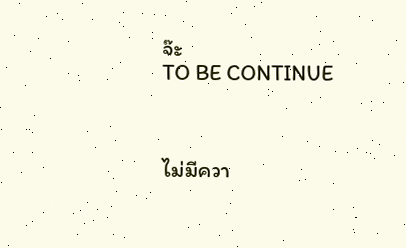จ๊ะ
TO BE CONTINUE



ไม่มีควา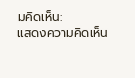มคิดเห็น:
แสดงความคิดเห็น